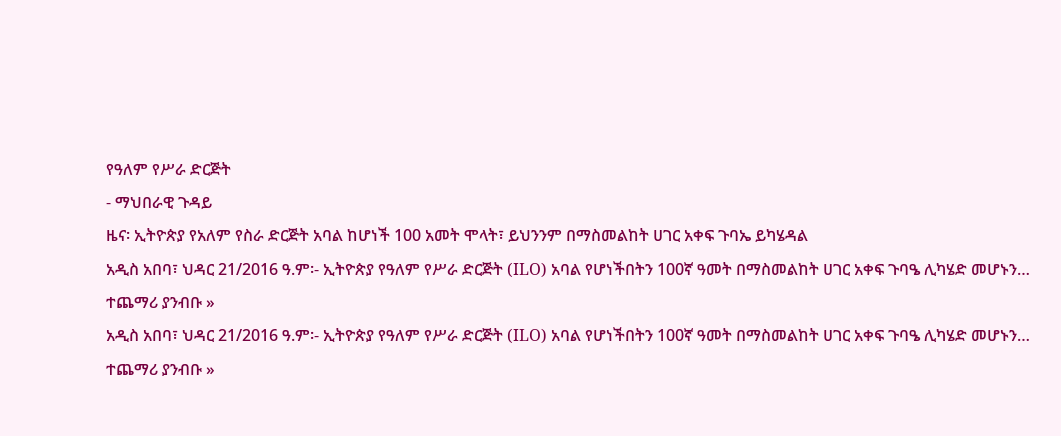የዓለም የሥራ ድርጅት
- ማህበራዊ ጉዳይ
ዜና፡ ኢትዮጵያ የአለም የስራ ድርጅት አባል ከሆነች 100 አመት ሞላት፣ ይህንንም በማስመልከት ሀገር አቀፍ ጉባኤ ይካሄዳል
አዲስ አበባ፣ ህዳር 21/2016 ዓ.ም፡- ኢትዮጵያ የዓለም የሥራ ድርጅት (ILO) አባል የሆነችበትን 100ኛ ዓመት በማስመልከት ሀገር አቀፍ ጉባዔ ሊካሄድ መሆኑን…
ተጨማሪ ያንብቡ »
አዲስ አበባ፣ ህዳር 21/2016 ዓ.ም፡- ኢትዮጵያ የዓለም የሥራ ድርጅት (ILO) አባል የሆነችበትን 100ኛ ዓመት በማስመልከት ሀገር አቀፍ ጉባዔ ሊካሄድ መሆኑን…
ተጨማሪ ያንብቡ »